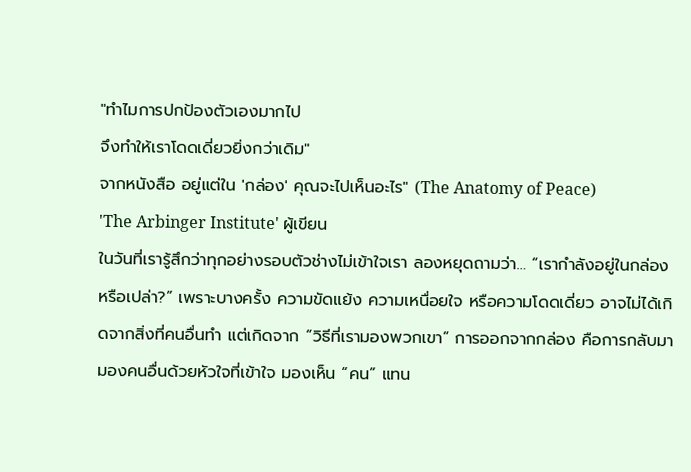"ทำไมการปกป้องตัวเองมากไป
จึงทำให้เราโดดเดี่ยวยิ่งกว่าเดิม"
จากหนังสือ อยู่แต่ใน 'กล่อง' คุณจะไปเห็นอะไร" (The Anatomy of Peace)
'The Arbinger Institute' ผู้เขียน
ในวันที่เรารู้สึกว่าทุกอย่างรอบตัวช่างไม่เข้าใจเรา ลองหยุดถามว่า… “เรากำลังอยู่ในกล่องหรือเปล่า?” เพราะบางครั้ง ความขัดแย้ง ความเหนื่อยใจ หรือความโดดเดี่ยว อาจไม่ได้เกิดจากสิ่งที่คนอื่นทำ แต่เกิดจาก “วิธีที่เรามองพวกเขา” การออกจากกล่อง คือการกลับมามองคนอื่นด้วยหัวใจที่เข้าใจ มองเห็น “คน” แทน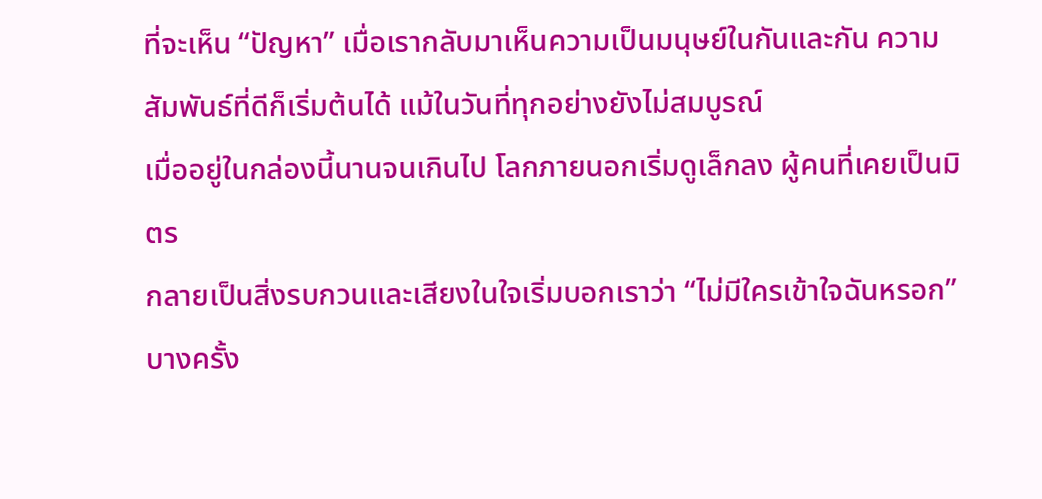ที่จะเห็น “ปัญหา” เมื่อเรากลับมาเห็นความเป็นมนุษย์ในกันและกัน ความสัมพันธ์ที่ดีก็เริ่มต้นได้ แม้ในวันที่ทุกอย่างยังไม่สมบูรณ์
เมื่ออยู่ในกล่องนี้นานจนเกินไป โลกภายนอกเริ่มดูเล็กลง ผู้คนที่เคยเป็นมิตร
กลายเป็นสิ่งรบกวนและเสียงในใจเริ่มบอกเราว่า “ไม่มีใครเข้าใจฉันหรอก”
บางครั้ง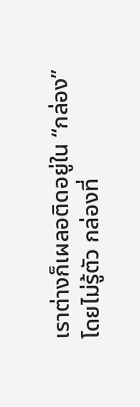เราต่างก็เผลอติดอยู่ใน “กล่อง” โดยไม่รู้ตัว กล่องที่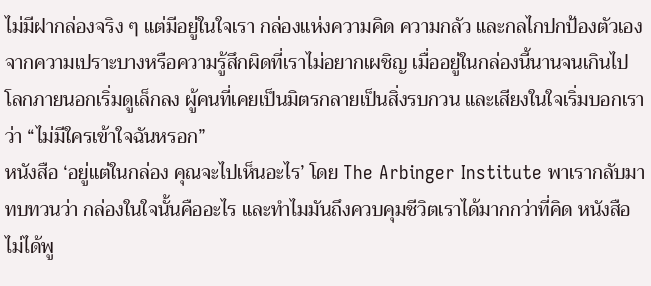ไม่มีฝากล่องจริง ๆ แต่มีอยู่ในใจเรา กล่องแห่งความคิด ความกลัว และกลไกปกป้องตัวเองจากความเปราะบางหรือความรู้สึกผิดที่เราไม่อยากเผชิญ เมื่ออยู่ในกล่องนี้นานจนเกินไป โลกภายนอกเริ่มดูเล็กลง ผู้คนที่เคยเป็นมิตรกลายเป็นสิ่งรบกวน และเสียงในใจเริ่มบอกเราว่า “ไม่มีใครเข้าใจฉันหรอก”
หนังสือ ‘อยู่แต่ในกล่อง คุณจะไปเห็นอะไร’ โดย The Arbinger Institute พาเรากลับมาทบทวนว่า กล่องในใจนั้นคืออะไร และทำไมมันถึงควบคุมชีวิตเราได้มากกว่าที่คิด หนังสือไม่ได้พู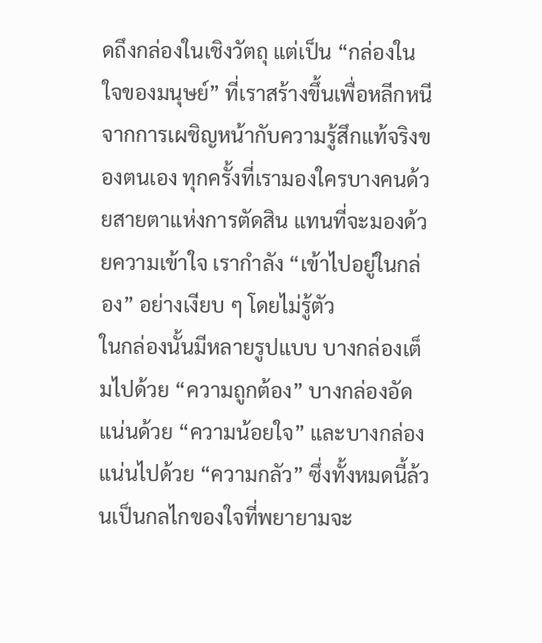ดถึงกล่องในเชิงวัตถุ แต่เป็น “กล่องในใจของมนุษย์” ที่เราสร้างขึ้นเพื่อหลีกหนีจากการเผชิญหน้ากับความรู้สึกแท้จริงของตนเอง ทุกครั้งที่เรามองใครบางคนด้วยสายตาแห่งการตัดสิน แทนที่จะมองด้วยความเข้าใจ เรากำลัง “เข้าไปอยู่ในกล่อง” อย่างเงียบ ๆ โดยไม่รู้ตัว
ในกล่องนั้นมีหลายรูปแบบ บางกล่องเต็มไปด้วย “ความถูกต้อง” บางกล่องอัดแน่นด้วย “ความน้อยใจ” และบางกล่องแน่นไปด้วย “ความกลัว” ซึ่งทั้งหมดนี้ล้วนเป็นกลไกของใจที่พยายามจะ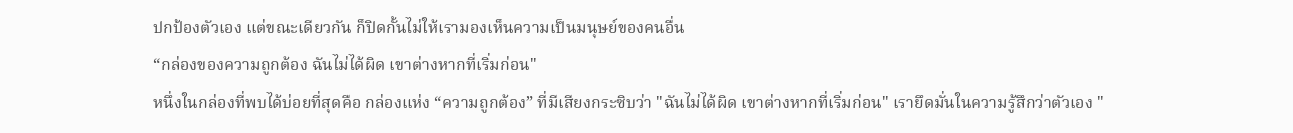ปกป้องตัวเอง แต่ขณะเดียวกัน ก็ปิดกั้นไม่ให้เรามองเห็นความเป็นมนุษย์ของคนอื่น
“กล่องของความถูกต้อง ฉันไม่ได้ผิด เขาต่างหากที่เริ่มก่อน"
หนึ่งในกล่องที่พบได้บ่อยที่สุดคือ กล่องแห่ง “ความถูกต้อง” ที่มีเสียงกระซิบว่า "ฉันไม่ได้ผิด เขาต่างหากที่เริ่มก่อน" เรายึดมั่นในความรู้สึกว่าตัวเอง "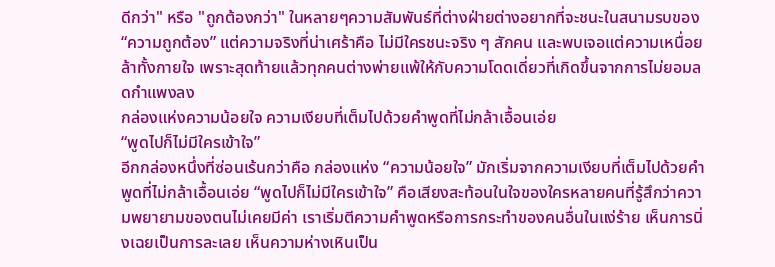ดีกว่า" หรือ "ถูกต้องกว่า" ในหลายๆความสัมพันธ์ที่ต่างฝ่ายต่างอยากที่จะชนะในสนามรบของ “ความถูกต้อง” แต่ความจริงที่น่าเศร้าคือ ไม่มีใครชนะจริง ๆ สักคน และพบเจอแต่ความเหนื่อยล้าทั้งกายใจ เพราะสุดท้ายแล้วทุกคนต่างพ่ายแพ้ให้กับความโดดเดี่ยวที่เกิดขึ้นจากการไม่ยอมลดกำแพงลง
กล่องแห่งความน้อยใจ ความเงียบที่เต็มไปด้วยคำพูดที่ไม่กล้าเอื้อนเอ่ย
“พูดไปก็ไม่มีใครเข้าใจ”
อีกกล่องหนึ่งที่ซ่อนเร้นกว่าคือ กล่องแห่ง “ความน้อยใจ” มักเริ่มจากความเงียบที่เต็มไปด้วยคำพูดที่ไม่กล้าเอื้อนเอ่ย “พูดไปก็ไม่มีใครเข้าใจ” คือเสียงสะท้อนในใจของใครหลายคนที่รู้สึกว่าความพยายามของตนไม่เคยมีค่า เราเริ่มตีความคำพูดหรือการกระทำของคนอื่นในแง่ร้าย เห็นการนิ่งเฉยเป็นการละเลย เห็นความห่างเหินเป็น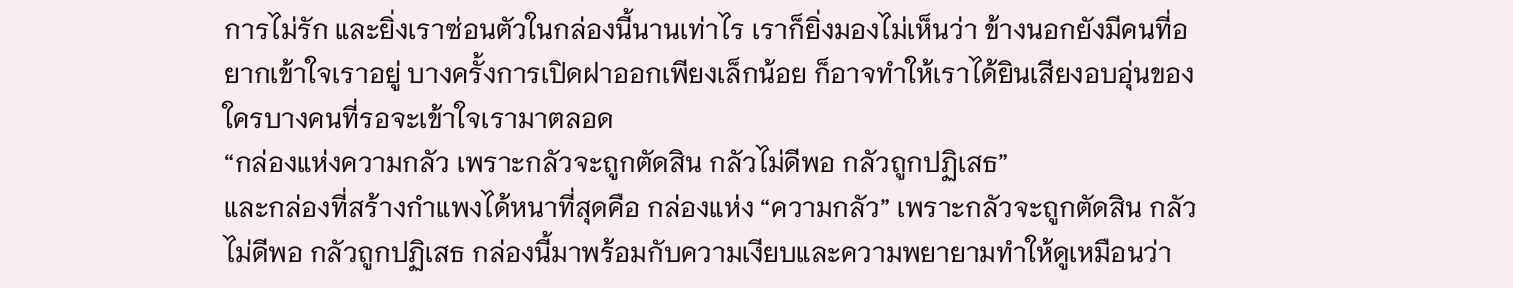การไม่รัก และยิ่งเราซ่อนตัวในกล่องนี้นานเท่าไร เราก็ยิ่งมองไม่เห็นว่า ข้างนอกยังมีคนที่อยากเข้าใจเราอยู่ บางครั้งการเปิดฝาออกเพียงเล็กน้อย ก็อาจทำให้เราได้ยินเสียงอบอุ่นของใครบางคนที่รอจะเข้าใจเรามาตลอด
“กล่องแห่งความกลัว เพราะกลัวจะถูกตัดสิน กลัวไม่ดีพอ กลัวถูกปฏิเสธ”
และกล่องที่สร้างกำแพงได้หนาที่สุดคือ กล่องแห่ง “ความกลัว” เพราะกลัวจะถูกตัดสิน กลัวไม่ดีพอ กลัวถูกปฏิเสธ กล่องนี้มาพร้อมกับความเงียบและความพยายามทำให้ดูเหมือนว่า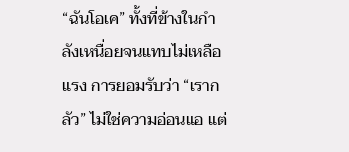“ฉันโอเค” ทั้งที่ข้างในกำลังเหนื่อยจนแทบไม่เหลือแรง การยอมรับว่า “เรากลัว” ไม่ใช่ความอ่อนแอ แต่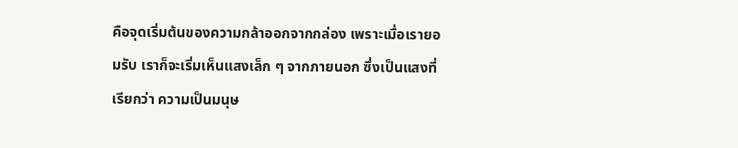คือจุดเริ่มต้นของความกล้าออกจากกล่อง เพราะเมื่อเรายอมรับ เราก็จะเริ่มเห็นแสงเล็ก ๆ จากภายนอก ซึ่งเป็นแสงที่เรียกว่า ความเป็นมนุษ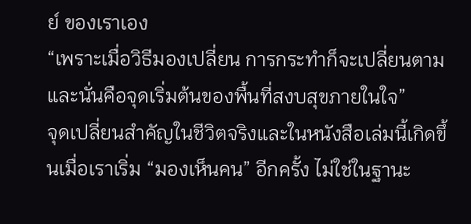ย์ ของเราเอง
“เพราะเมื่อวิธีมองเปลี่ยน การกระทำก็จะเปลี่ยนตาม
และนั่นคือจุดเริ่มต้นของพื้นที่สงบสุขภายในใจ”
จุดเปลี่ยนสำคัญในชีวิตจริงและในหนังสือเล่มนี้เกิดขึ้นเมื่อเราเริ่ม “มองเห็นคน” อีกครั้ง ไม่ใช่ในฐานะ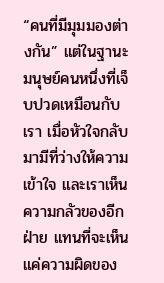“คนที่มีมุมมองต่างกัน” แต่ในฐานะมนุษย์คนหนึ่งที่เจ็บปวดเหมือนกับเรา เมื่อหัวใจกลับมามีที่ว่างให้ความเข้าใจ และเราเห็นความกลัวของอีกฝ่าย แทนที่จะเห็นแค่ความผิดของ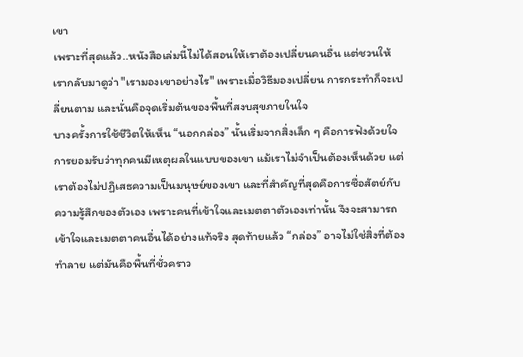เขา
เพราะที่สุดแล้ว..หนังสือเล่มนี้ไม่ได้สอนให้เราต้องเปลี่ยนคนอื่น แต่ชวนให้เรากลับมาดูว่า "เรามองเขาอย่างไร" เพราะเมื่อวิธีมองเปลี่ยน การกระทำก็จะเปลี่ยนตาม และนั่นคือจุดเริ่มต้นของพื้นที่สงบสุขภายในใจ
บางครั้งการใช้ชีวิตให้เห็น “นอกกล่อง” นั้นเริ่มจากสิ่งเล็ก ๆ คือการฟังด้วยใจ การยอมรับว่าทุกคนมีเหตุผลในแบบของเขา แม้เราไม่จำเป็นต้องเห็นด้วย แต่เราต้องไม่ปฏิเสธความเป็นมนุษย์ของเขา และที่สำคัญที่สุดคือการซื่อสัตย์กับความรู้สึกของตัวเอง เพราะคนที่เข้าใจและเมตตาตัวเองเท่านั้น จึงจะสามารถเข้าใจและเมตตาคนอื่นได้อย่างแท้จริง สุดท้ายแล้ว “กล่อง” อาจไม่ใช่สิ่งที่ต้องทำลาย แต่มันคือพื้นที่ชั่วคราว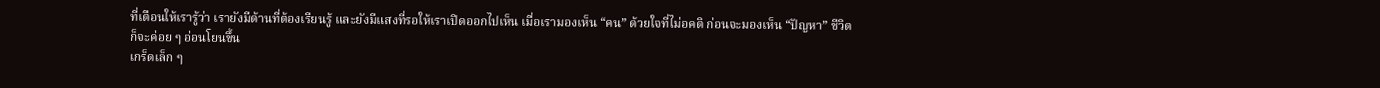ที่เตือนให้เรารู้ว่า เรายังมีด้านที่ต้องเรียนรู้ และยังมีแสงที่รอให้เราเปิดออกไปเห็น เมื่อเรามองเห็น “คน” ด้วยใจที่ไม่อคติ ก่อนจะมองเห็น “ปัญหา” ชีวิตก็จะค่อย ๆ อ่อนโยนขึ้น
เกร็ดเล็ก ๆ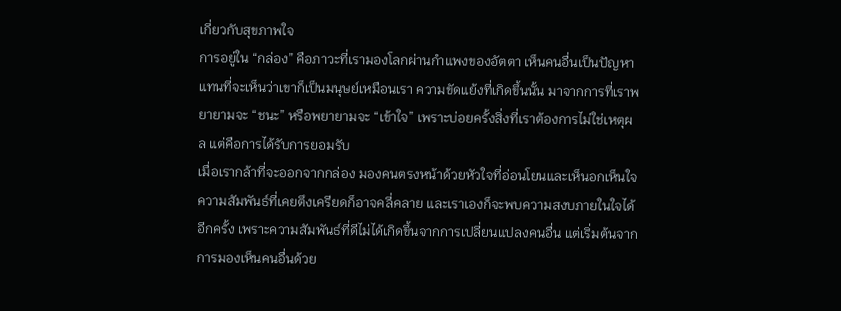เกี่ยวกับสุขภาพใจ
การอยู่ใน “กล่อง” คือภาวะที่เรามองโลกผ่านกำแพงของอัตตา เห็นคนอื่นเป็นปัญหาแทนที่จะเห็นว่าเขาก็เป็นมนุษย์เหมือนเรา ความขัดแย้งที่เกิดขึ้นนั้น มาจากการที่เราพยายามจะ “ชนะ” หรือพยายามจะ “เข้าใจ” เพราะบ่อยครั้งสิ่งที่เราต้องการไม่ใช่เหตุผล แต่คือการได้รับการยอมรับ
เมื่อเรากล้าที่จะออกจากกล่อง มองคนตรงหน้าด้วยหัวใจที่อ่อนโยนและเห็นอกเห็นใจ ความสัมพันธ์ที่เคยตึงเครียดก็อาจคลี่คลาย และเราเองก็จะพบความสงบภายในใจได้อีกครั้ง เพราะความสัมพันธ์ที่ดีไม่ได้เกิดขึ้นจากการเปลี่ยนแปลงคนอื่น แต่เริ่มต้นจากการมองเห็นคนอื่นด้วย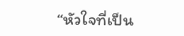“หัวใจที่เป็น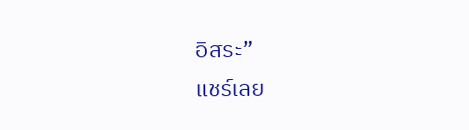อิสระ”
แชร์เลย